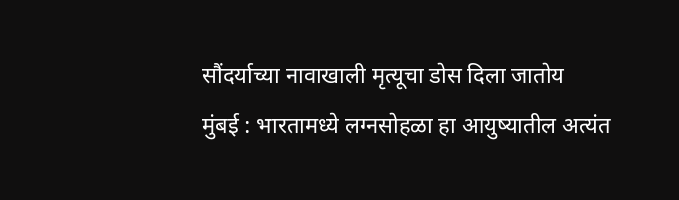सौंदर्याच्या नावाखाली मृत्यूचा डोस दिला जातोय
मुंबई : भारतामध्ये लग्नसोहळा हा आयुष्यातील अत्यंत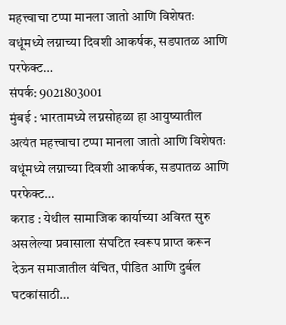महत्त्वाचा टप्पा मानला जातो आणि विशेषतः वधूंमध्ये लग्नाच्या दिवशी आकर्षक, सडपातळ आणि परफेक्ट…
संपर्क: 9021803001
मुंबई : भारतामध्ये लग्नसोहळा हा आयुष्यातील अत्यंत महत्त्वाचा टप्पा मानला जातो आणि विशेषतः वधूंमध्ये लग्नाच्या दिवशी आकर्षक, सडपातळ आणि परफेक्ट…
कराड : येथील सामाजिक कार्याच्या अविरत सुरु असलेल्या प्रवासाला संघटित स्वरूप प्राप्त करून देऊन समाजातील वंचित, पीडित आणि दुर्बल घटकांसाठी…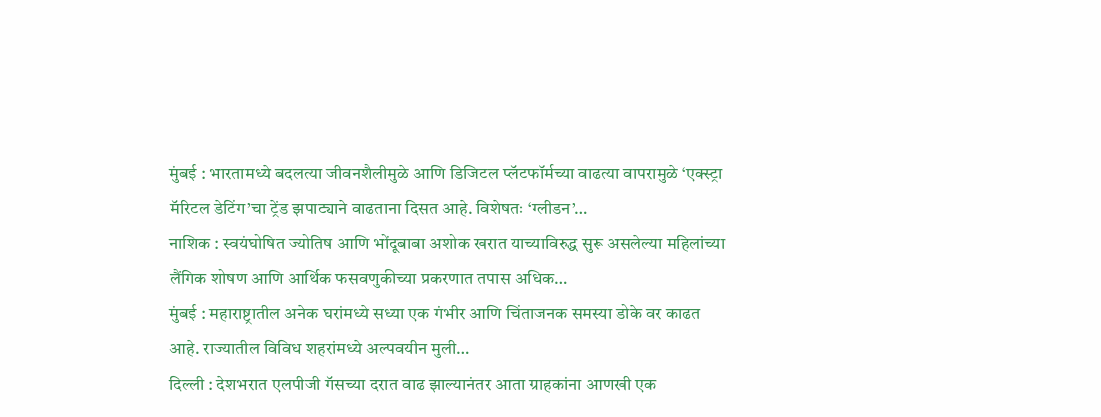मुंबई : भारतामध्ये बदलत्या जीवनशैलीमुळे आणि डिजिटल प्लॅटफॉर्मच्या वाढत्या वापरामुळे ‘एक्स्ट्रा मॅरिटल डेटिंग’चा ट्रेंड झपाट्याने वाढताना दिसत आहे. विशेषतः ‘ग्लीडन’…
नाशिक : स्वयंघोषित ज्योतिष आणि भोंदूबाबा अशोक खरात याच्याविरुद्ध सुरू असलेल्या महिलांच्या लैंगिक शोषण आणि आर्थिक फसवणुकीच्या प्रकरणात तपास अधिक…
मुंबई : महाराष्ट्रातील अनेक घरांमध्ये सध्या एक गंभीर आणि चिंताजनक समस्या डोके वर काढत आहे. राज्यातील विविध शहरांमध्ये अल्पवयीन मुली…
दिल्ली : देशभरात एलपीजी गॅसच्या दरात वाढ झाल्यानंतर आता ग्राहकांना आणखी एक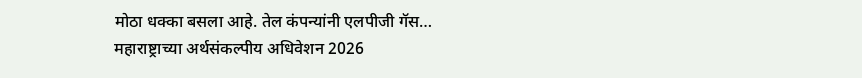मोठा धक्का बसला आहे. तेल कंपन्यांनी एलपीजी गॅस…
महाराष्ट्राच्या अर्थसंकल्पीय अधिवेशन 2026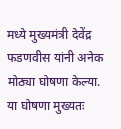मध्ये मुख्यमंत्री देवेंद्र फडणवीस यांनी अनेक मोठ्या घोषणा केल्या. या घोषणा मुख्यतः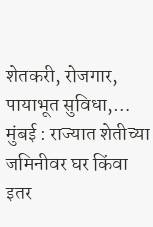शेतकरी, रोजगार, पायाभूत सुविधा,…
मुंबई : राज्यात शेतीच्या जमिनीवर घर किंवा इतर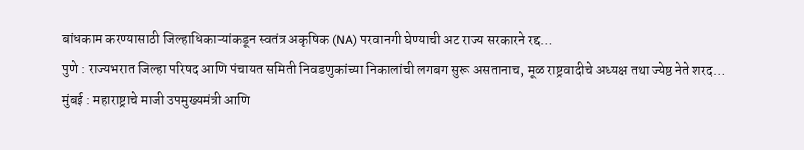बांधकाम करण्यासाठी जिल्हाधिकाऱ्यांकडून स्वतंत्र अकृषिक (NA) परवानगी घेण्याची अट राज्य सरकारने रद्द…
पुणे : राज्यभरात जिल्हा परिषद आणि पंचायत समिती निवडणुकांच्या निकालांची लगबग सुरू असतानाच, मूळ राष्ट्रवादीचे अध्यक्ष तथा ज्येष्ठ नेते शरद…
मुंबई : महाराष्ट्राचे माजी उपमुख्यमंत्री आणि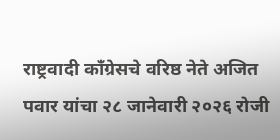राष्ट्रवादी काँग्रेसचे वरिष्ठ नेते अजित पवार यांचा २८ जानेवारी २०२६ रोजी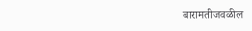बारामतीजवळील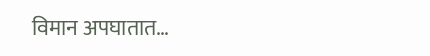विमान अपघातात…